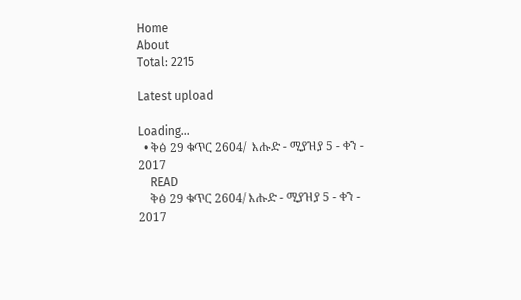Home
About
Total: 2215

Latest upload

Loading...
  • ቅፅ 29 ቁጥር 2604/  እሑድ - ሚያዝያ 5 - ቀን - 2017
    READ
    ቅፅ 29 ቁጥር 2604/ እሑድ - ሚያዝያ 5 - ቀን - 2017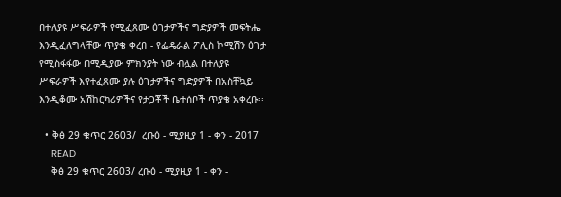በተለያዩ ሥፍራዎች የሚፈጸሙ ዕገታዎችና ግድያዎች መፍትሔ እንዲፈለግላቸው ጥያቄ ቀረበ - የፌዴራል ፖሊስ ኮሚሽን ዕገታ የሚስፋፋው በሚዲያው ምክንያት ነው ብሏል በተለያዩ ሥፍራዎች እየተፈጸሙ ያሉ ዕገታዎችና ግድያዎች በአስቸኳይ እንዲቆሙ አሽከርካሪዎችና የታጋቾች ቤተሰቦች ጥያቄ አቀረቡ፡፡

  • ቅፅ 29 ቁጥር 2603/  ረቡዕ - ሚያዚያ 1 - ቀን - 2017
    READ
    ቅፅ 29 ቁጥር 2603/ ረቡዕ - ሚያዚያ 1 - ቀን -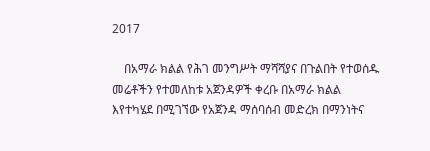2017

    በአማራ ክልል የሕገ መንግሥት ማሻሻያና በጉልበት የተወሰዱ መሬቶችን የተመለከቱ አጀንዳዎች ቀረቡ በአማራ ክልል እየተካሄደ በሚገኘው የአጀንዳ ማሰባሰብ መድረክ በማንነትና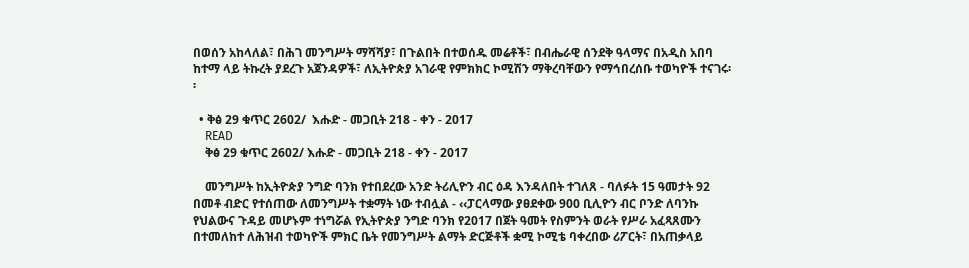በወሰን አከላለል፣ በሕገ መንግሥት ማሻሻያ፣ በጉልበት በተወሰዱ መሬቶች፣ በብሔራዊ ሰንደቅ ዓላማና በአዲስ አበባ ከተማ ላይ ትኩረት ያደረጉ አጀንዳዎች፣ ለኢትዮጵያ አገራዊ የምክክር ኮሚሽን ማቅረባቸውን የማኅበረሰቡ ተወካዮች ተናገሩ፡፡

  • ቅፅ 29 ቁጥር 2602/  እሑድ - መጋቢት 218 - ቀን - 2017
    READ
    ቅፅ 29 ቁጥር 2602/ እሑድ - መጋቢት 218 - ቀን - 2017

    መንግሥት ከኢትዮጵያ ንግድ ባንክ የተበደረው አንድ ትሪሊዮን ብር ዕዳ እንዳለበት ተገለጸ - ባለፉት 15 ዓመታት 92 በመቶ ብድር የተሰጠው ለመንግሥት ተቋማት ነው ተብሏል - ‹‹ፓርላማው ያፀደቀው 900 ቢሊዮን ብር ቦንድ ለባንኩ የህልውና ጉዳይ መሆኑም ተነግሯል የኢትዮጵያ ንግድ ባንክ የ2017 በጀት ዓመት የስምንት ወራት የሥራ አፈጻጸሙን በተመለከተ ለሕዝብ ተወካዮች ምክር ቤት የመንግሥት ልማት ድርጅቶች ቋሚ ኮሚቴ ባቀረበው ሪፖርት፣ በአጠቃላይ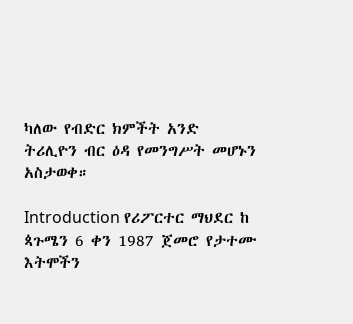ካለው የብድር ክምችት አንድ ትሪሊዮን ብር ዕዳ የመንግሥት መሆኑን አስታወቀ።

Introduction የሪፖርተር ማህደር ከ ጳጉሜን 6 ቀን 1987 ጀመሮ የታተሙ እትሞችን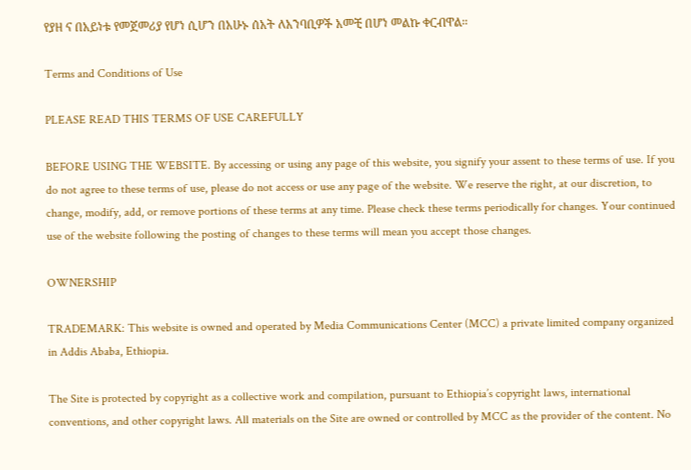የያዘ ና በአይነቱ የመጀመሪያ የሆነ ሲሆን በአሁኑ ሰአት ለአንባቢዎች አመቺ በሆነ መልኩ ቀርብዋል።

Terms and Conditions of Use

PLEASE READ THIS TERMS OF USE CAREFULLY

BEFORE USING THE WEBSITE. By accessing or using any page of this website, you signify your assent to these terms of use. If you do not agree to these terms of use, please do not access or use any page of the website. We reserve the right, at our discretion, to change, modify, add, or remove portions of these terms at any time. Please check these terms periodically for changes. Your continued use of the website following the posting of changes to these terms will mean you accept those changes.

OWNERSHIP

TRADEMARK: This website is owned and operated by Media Communications Center (MCC) a private limited company organized in Addis Ababa, Ethiopia.

The Site is protected by copyright as a collective work and compilation, pursuant to Ethiopia’s copyright laws, international conventions, and other copyright laws. All materials on the Site are owned or controlled by MCC as the provider of the content. No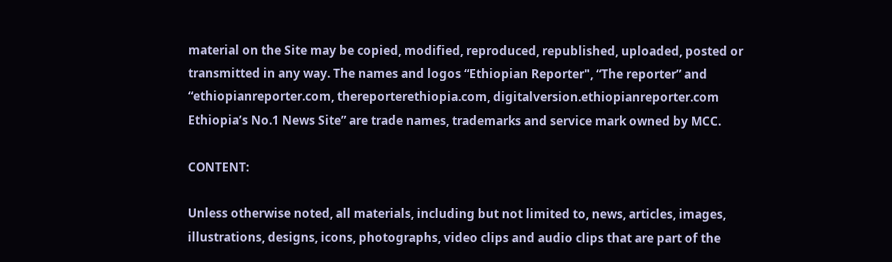material on the Site may be copied, modified, reproduced, republished, uploaded, posted or transmitted in any way. The names and logos “Ethiopian Reporter", “The reporter” and “ethiopianreporter.com, thereporterethiopia.com, digitalversion.ethiopianreporter.com Ethiopia’s No.1 News Site” are trade names, trademarks and service mark owned by MCC.

CONTENT:

Unless otherwise noted, all materials, including but not limited to, news, articles, images, illustrations, designs, icons, photographs, video clips and audio clips that are part of the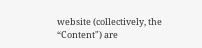website (collectively, the “Content") are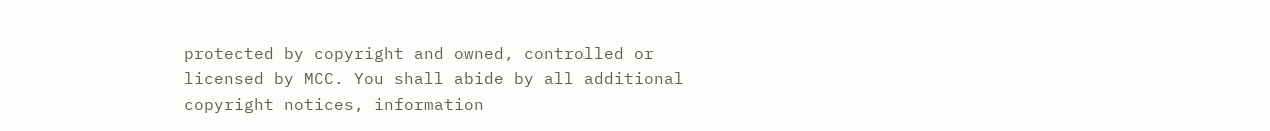protected by copyright and owned, controlled or licensed by MCC. You shall abide by all additional copyright notices, information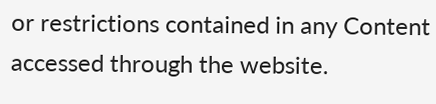or restrictions contained in any Content accessed through the website.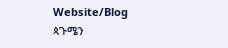Website/Blog
ጳጉሜን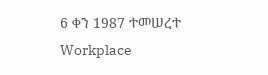6 ቀን 1987 ተመሠረተ
Workplace